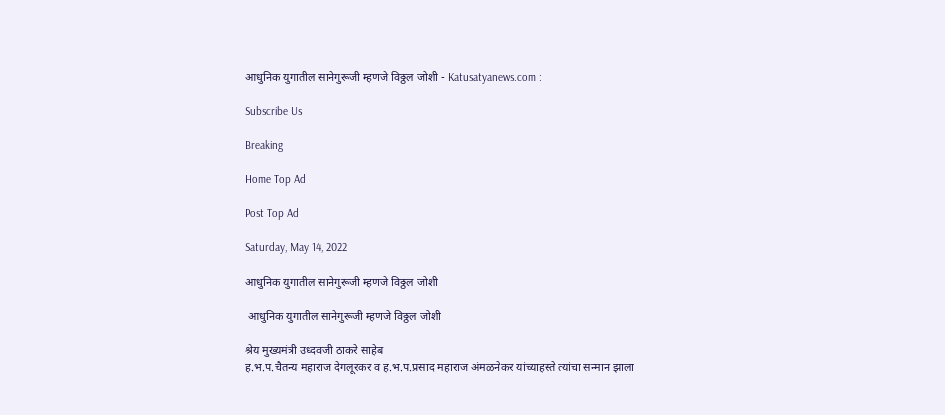आधुनिक युगातील सानेगुरूजी म्हणजे विठ्ठल जोशी - Katusatyanews.com :

Subscribe Us

Breaking

Home Top Ad

Post Top Ad

Saturday, May 14, 2022

आधुनिक युगातील सानेगुरूजी म्हणजे विठ्ठल जोशी

 आधुनिक युगातील सानेगुरूजी म्हणजे विठ्ठल जोशी

श्रेय मुख्यमंत्री उध्दवजी ठाकरे साहेब
ह.भ.प.चैतन्य महाराज देगलूरकर व ह.भ.प.प्रसाद महाराज अंमळनेकर यांच्याहस्ते त्यांचा सन्मान झाला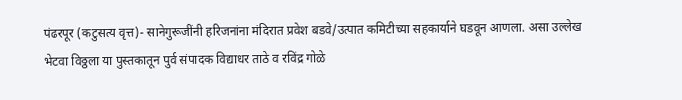पंढरपूर (कटुसत्य वृत्त)- सानेगुरूजींनी हरिजनांना मंदिरात प्रवेश बडवे/उत्पात कमिटीच्या सहकार्याने घडवून आणला. असा उल्लेख भेटवा विठ्ठला या पुस्तकातून पुर्व संपादक विद्याधर ताठे व रविंद्र गोळे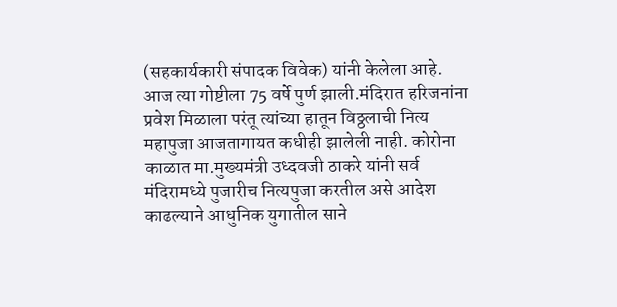(सहकार्यकारी संपादक विवेक) यांनी केलेला आहे. आज त्या गोष्टीला 75 वर्षे पुर्ण झाली.मंदिरात हरिजनांना प्रवेश मिळाला परंतू त्यांच्या हातून विठ्ठलाची नित्य महापुजा आजतागायत कधीही झालेली नाही. कोरोना काळात मा.मुख्यमंत्री उध्दवजी ठाकरे यांनी सर्व मंदिरामध्ये पुजारीच नित्यपुजा करतील असे आदेश काढल्याने आधुनिक युगातील साने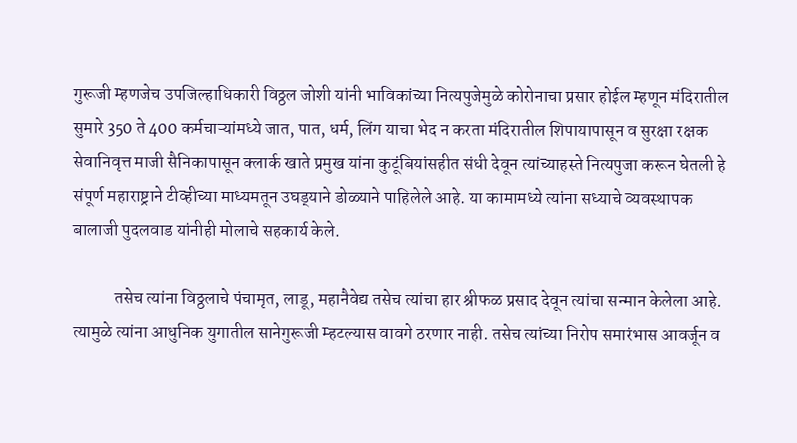गुरूजी म्हणजेच उपजिल्हाधिकारी विठ्ठल जोशी यांनी भाविकांच्या नित्यपुजेमुळे कोरोनाचा प्रसार होईल म्हणून मंदिरातील सुमारे 350 ते 400 कर्मचाऱ्यांमध्ये जात, पात, धर्म, लिंग याचा भेद न करता मंदिरातील शिपायापासून व सुरक्षा रक्षक सेवानिवृत्त माजी सैनिकापासून क्लार्क खाते प्रमुख यांना कुटूंबियांसहीत संधी देवून त्यांच्याहस्ते नित्यपुजा करून घेतली हे संपूर्ण महाराष्ट्राने टीव्हीच्या माध्यमतून उघड्‌याने डोळ्याने पाहिलेले आहे. या कामामध्ये त्यांना सध्याचे व्यवस्थापक बालाजी पुदलवाड यांनीही मोलाचे सहकार्य केले.

            तसेच त्यांना विठ्ठलाचे पंचामृत, लाडू, महानैवेद्य तसेच त्यांचा हार श्रीफळ प्रसाद देवून त्यांचा सन्मान केलेला आहे. त्यामुळे त्यांना आधुनिक युगातील सानेगुरूजी म्हटल्यास वावगे ठरणार नाही. तसेच त्यांच्या निरोप समारंभास आवर्जून व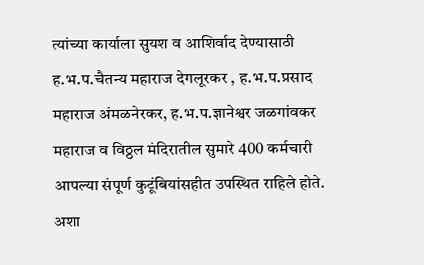त्यांच्या कार्याला सुयश व आशिर्वाद देण्यासाठी ह.भ.प.चैतन्य महाराज देगलूरकर , ह.भ.प.प्रसाद महाराज अंमळनेरकर, ह.भ.प.ज्ञानेश्वर जळगांवकर महाराज व विठ्ठल मंदिरातील सुमारे 400 कर्मचारी आपल्या संपूर्ण कुटूंबियांसहीत उपस्थित राहिले होते. अशा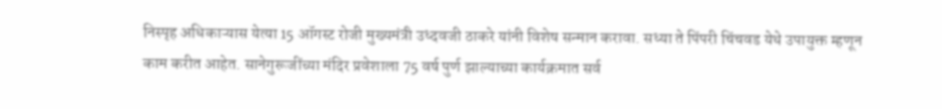निस्पृह अधिकाऱ्यास येत्या 15 ऑगस्ट रोजी मुख्यमंत्री उध्दवजी ठाकरे यांनी विशेष सन्मान करावा. सध्या ते पिंपरी चिंचवड येथे उपायुक्त म्हणून काम करीत आहेत. सानेगुरूजींच्या मंदिर प्रवेशाला 75 वर्ष पुर्ण झाल्याच्या कार्यक्रमात सर्व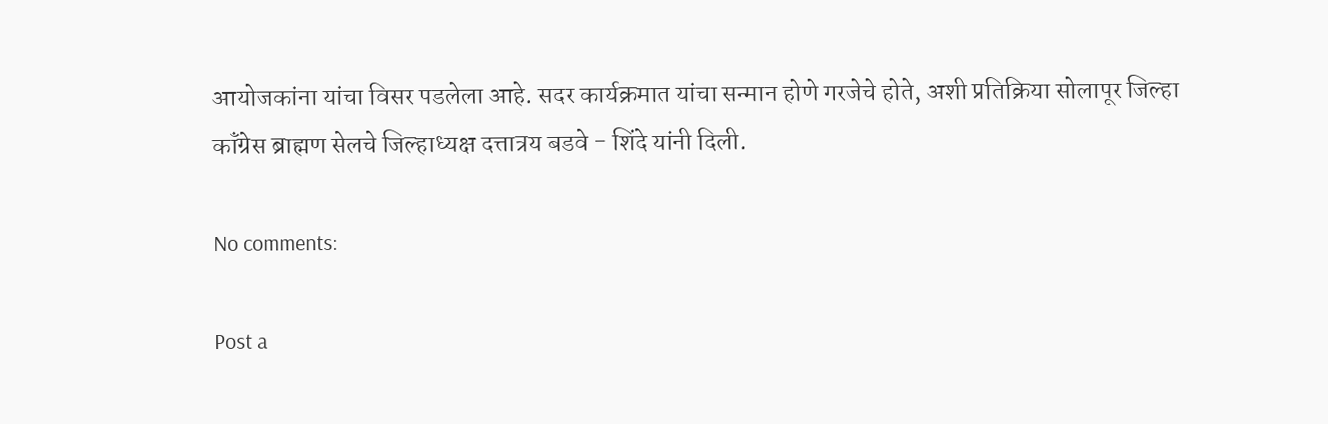आयोजकांना यांचा विसर पडलेला आहे. सदर कार्यक्रमात यांचा सन्मान होणे गरजेचे होते, अशी प्रतिक्रिया सोलापूर जिल्हा कॉंग्रेस ब्राह्मण सेलचे जिल्हाध्यक्ष दत्तात्रय बडवे - शिंदे यांनी दिली.

No comments:

Post a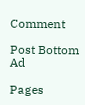Comment

Post Bottom Ad

Pages